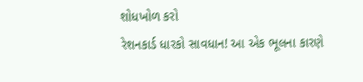શોધખોળ કરો
રેશનકાર્ડ ધારકો સાવધાન! આ એક ભૂલના કારણે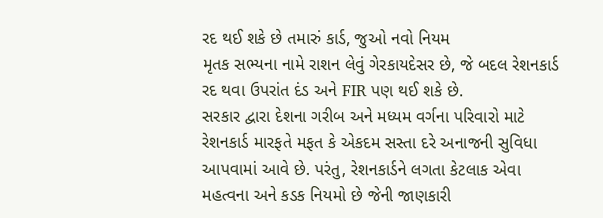રદ થઈ શકે છે તમારું કાર્ડ, જુઓ નવો નિયમ
મૃતક સભ્યના નામે રાશન લેવું ગેરકાયદેસર છે, જે બદલ રેશનકાર્ડ રદ થવા ઉપરાંત દંડ અને FIR પણ થઈ શકે છે.
સરકાર દ્વારા દેશના ગરીબ અને મધ્યમ વર્ગના પરિવારો માટે રેશનકાર્ડ મારફતે મફત કે એકદમ સસ્તા દરે અનાજની સુવિધા આપવામાં આવે છે. પરંતુ, રેશનકાર્ડને લગતા કેટલાક એવા મહત્વના અને કડક નિયમો છે જેની જાણકારી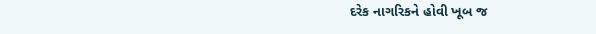દરેક નાગરિકને હોવી ખૂબ જ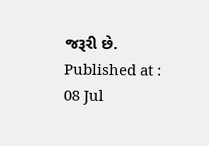જરૂરી છે.
Published at : 08 Jul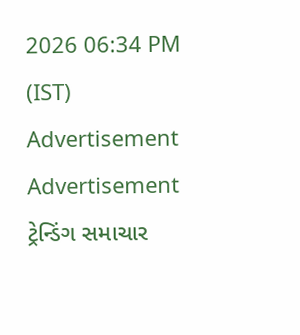2026 06:34 PM (IST)
Advertisement
Advertisement
ટ્રેન્ડિંગ સમાચાર